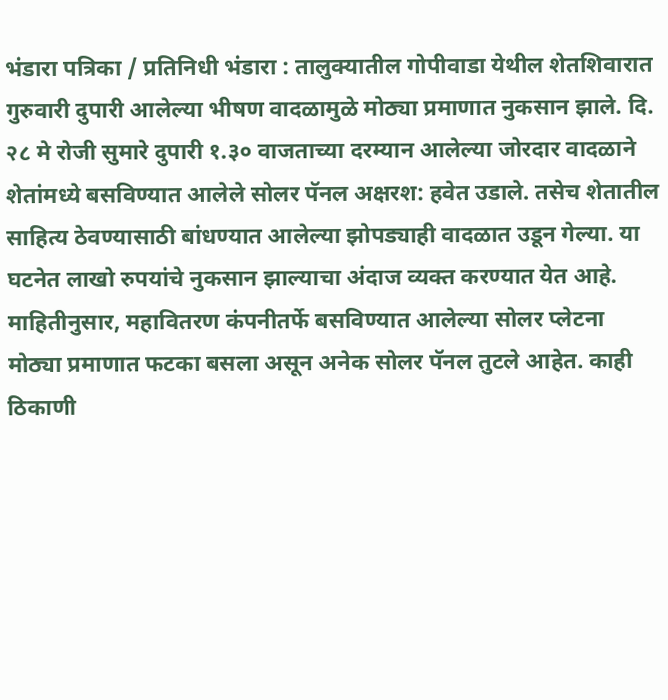भंडारा पत्रिका / प्रतिनिधी भंडारा : तालुक्यातील गोपीवाडा येथील शेतशिवारात गुरुवारी दुपारी आलेल्या भीषण वादळामुळे मोठ्या प्रमाणात नुकसान झाले. दि. २८ मे रोजी सुमारे दुपारी १.३० वाजताच्या दरम्यान आलेल्या जोरदार वादळाने शेतांमध्ये बसविण्यात आलेले सोलर पॅनल अक्षरश: हवेत उडाले. तसेच शेतातील साहित्य ठेवण्यासाठी बांधण्यात आलेल्या झोपड्याही वादळात उडून गेल्या. या घटनेत लाखो रुपयांचे नुकसान झाल्याचा अंदाज व्यक्त करण्यात येत आहे.
माहितीनुसार, महावितरण कंपनीतर्फे बसविण्यात आलेल्या सोलर प्लेटना मोठ्या प्रमाणात फटका बसला असून अनेक सोलर पॅनल तुटले आहेत. काही ठिकाणी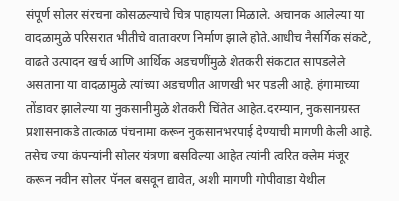संपूर्ण सोलर संरचना कोसळल्याचे चित्र पाहायला मिळाले. अचानक आलेल्या या वादळामुळे परिसरात भीतीचे वातावरण निर्माण झाले होते.आधीच नैसर्गिक संकटे, वाढते उत्पादन खर्च आणि आर्थिक अडचणींमुळे शेतकरी संकटात सापडलेले असताना या वादळामुळे त्यांच्या अडचणीत आणखी भर पडली आहे. हंगामाच्या तोंडावर झालेल्या या नुकसानीमुळे शेतकरी चिंतेत आहेत.दरम्यान, नुकसानग्रस्त प्रशासनाकडे तात्काळ पंचनामा करून नुकसानभरपाई देण्याची मागणी केली आहे. तसेच ज्या कंपन्यांनी सोलर यंत्रणा बसविल्या आहेत त्यांनी त्वरित क्लेम मंजूर करून नवीन सोलर पॅनल बसवून द्यावेत, अशी मागणी गोपीवाडा येथील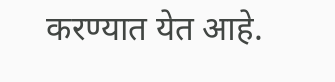करण्यात येत आहे.